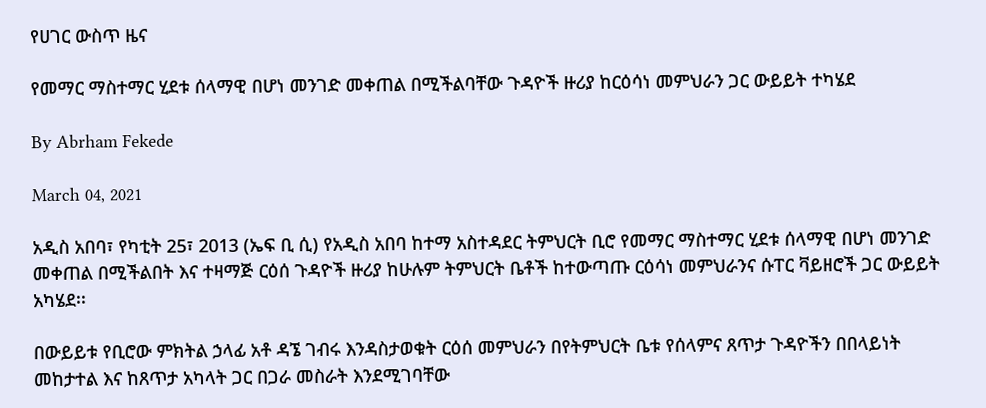የሀገር ውስጥ ዜና

የመማር ማስተማር ሂደቱ ሰላማዊ በሆነ መንገድ መቀጠል በሚችልባቸው ጉዳዮች ዙሪያ ከርዕሳነ መምህራን ጋር ውይይት ተካሄደ

By Abrham Fekede

March 04, 2021

አዲስ አበባ፣ የካቲት 25፣ 2013 (ኤፍ ቢ ሲ) የአዲስ አበባ ከተማ አስተዳደር ትምህርት ቢሮ የመማር ማስተማር ሂደቱ ሰላማዊ በሆነ መንገድ መቀጠል በሚችልበት እና ተዛማጅ ርዕሰ ጉዳዮች ዙሪያ ከሁሉም ትምህርት ቤቶች ከተውጣጡ ርዕሳነ መምህራንና ሱፐር ቫይዘሮች ጋር ውይይት አካሄደ፡፡

በውይይቱ የቢሮው ምክትል ኃላፊ አቶ ዳኜ ገብሩ እንዳስታወቁት ርዕሰ መምህራን በየትምህርት ቤቱ የሰላምና ጸጥታ ጉዳዮችን በበላይነት መከታተል እና ከጸጥታ አካላት ጋር በጋራ መስራት እንደሚገባቸው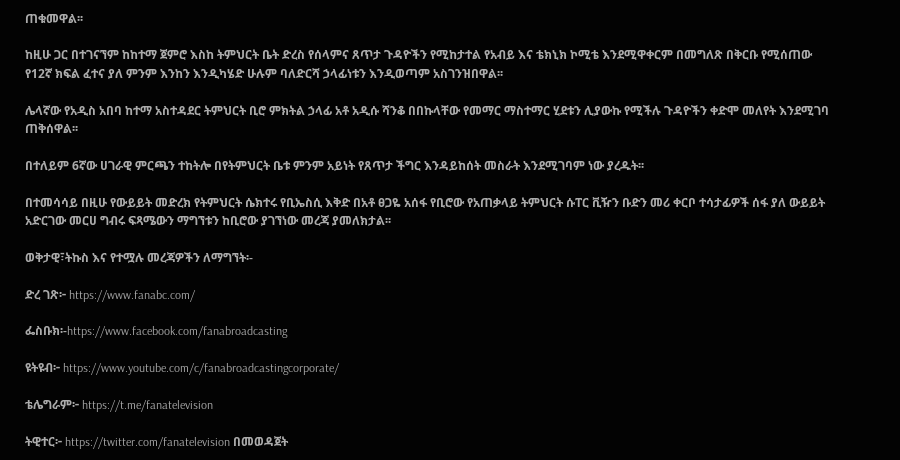ጠቁመዋል፡፡

ከዚሁ ጋር በተገናኘም ከከተማ ጀምሮ እስከ ትምህርት ቤት ድረስ የሰላምና ጸጥታ ጉዳዮችን የሚከታተል የአብይ እና ቴክኒክ ኮሚቴ እንደሚዋቀርም በመግለጽ በቅርቡ የሚሰጠው የ12ኛ ክፍል ፈተና ያለ ምንም እንከን እንዲካሄድ ሁሉም ባለድርሻ ኃላፊነቱን እንዲወጣም አስገንዝበዋል፡፡

ሌላኛው የአዲስ አበባ ከተማ አስተዳደር ትምህርት ቢሮ ምክትል ኃላፊ አቶ አዲሱ ሻንቆ በበኩላቸው የመማር ማስተማር ሂደቱን ሊያውኩ የሚችሉ ጉዳዮችን ቀድሞ መለየት እንደሚገባ ጠቅሰዋል፡፡

በተለይም 6ኛው ሀገራዊ ምርጫን ተከትሎ በየትምህርት ቤቱ ምንም አይነት የጸጥታ ችግር እንዳይከሰት መስራት እንደሚገባም ነው ያረዱት፡፡

በተመሳሳይ በዚሁ የውይይት መድረክ የትምህርት ሴክተሩ የቢኤስሲ እቅድ በአቶ ፀጋዬ አሰፋ የቢሮው የአጠቃላይ ትምህርት ሱፐር ቪዥን ቡድን መሪ ቀርቦ ተሳታፊዎች ሰፋ ያለ ውይይት አድርገው መርሀ ግብሩ ፍጻሜውን ማግኘቱን ከቢሮው ያገኘነው መረጃ ያመለክታል፡፡

ወቅታዊ፣ትኩስ እና የተሟሉ መረጃዎችን ለማግኘት፡-

ድረ ገጽ፦ https://www.fanabc.com/

ፌስቡክ፡-https://www.facebook.com/fanabroadcasting

ዩትዩብ፦ https://www.youtube.com/c/fanabroadcastingcorporate/

ቴሌግራም፦ https://t.me/fanatelevision

ትዊተር፦ https://twitter.com/fanatelevision በመወዳጀት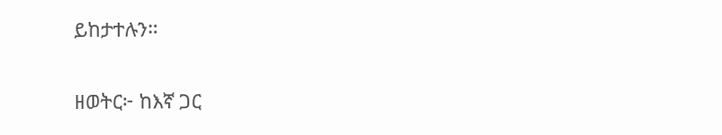ይከታተሉን፡፡

ዘወትር፦ ከእኛ ጋር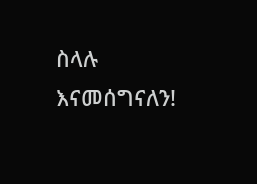ስላሉ እናመሰግናለን!